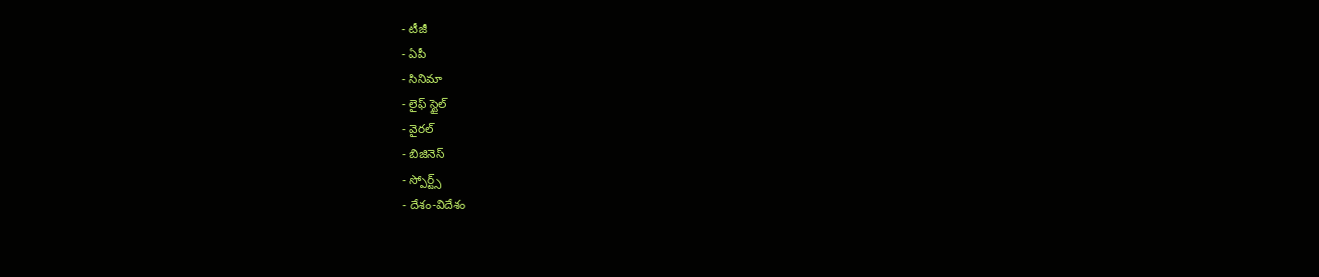- టీజీ
- ఏపీ
- సినిమా
- లైఫ్ స్టైల్
- వైరల్
- బిజినెస్
- స్పోర్ట్స్
- దేశం-విదేశం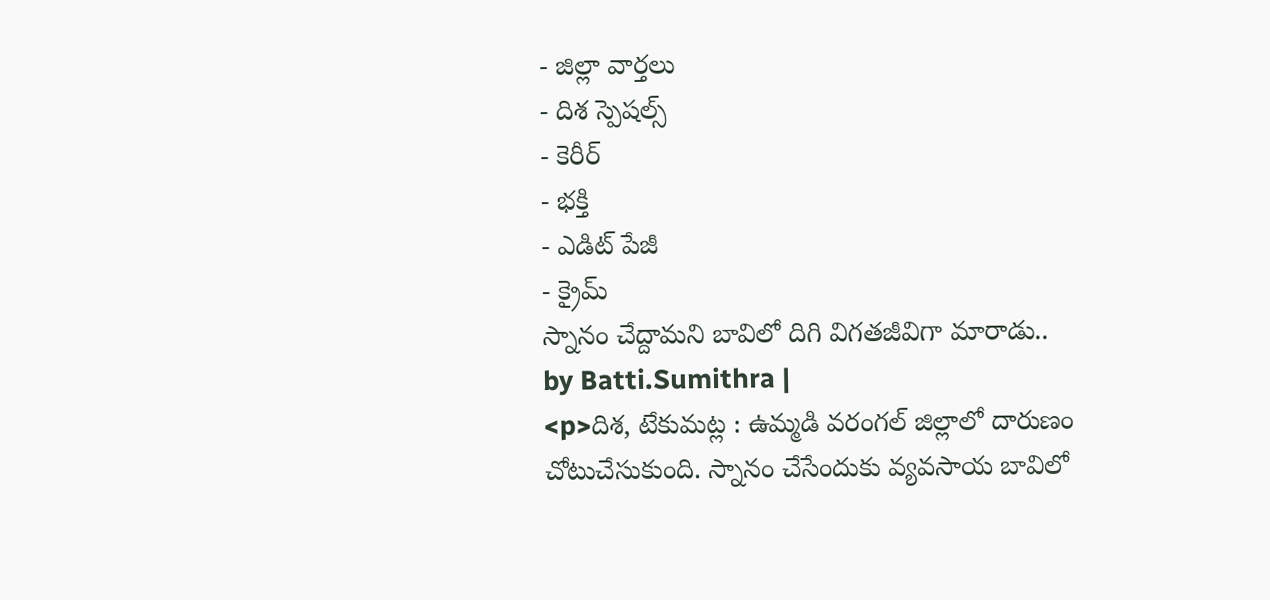- జిల్లా వార్తలు
- దిశ స్పెషల్స్
- కెరీర్
- భక్తి
- ఎడిట్ పేజీ
- క్రైమ్
స్నానం చేద్దామని బావిలో దిగి విగతజీవిగా మారాడు..
by Batti.Sumithra |
<p>దిశ, టేకుమట్ల : ఉమ్మడి వరంగల్ జిల్లాలో దారుణం చోటుచేసుకుంది. స్నానం చేసేందుకు వ్యవసాయ బావిలో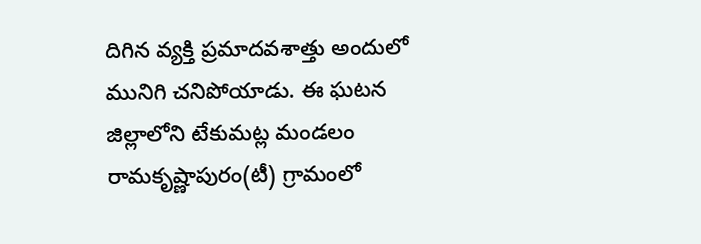దిగిన వ్యక్తి ప్రమాదవశాత్తు అందులో మునిగి చనిపోయాడు. ఈ ఘటన జిల్లాలోని టేకుమట్ల మండలం రామకృష్ణాపురం(టీ) గ్రామంలో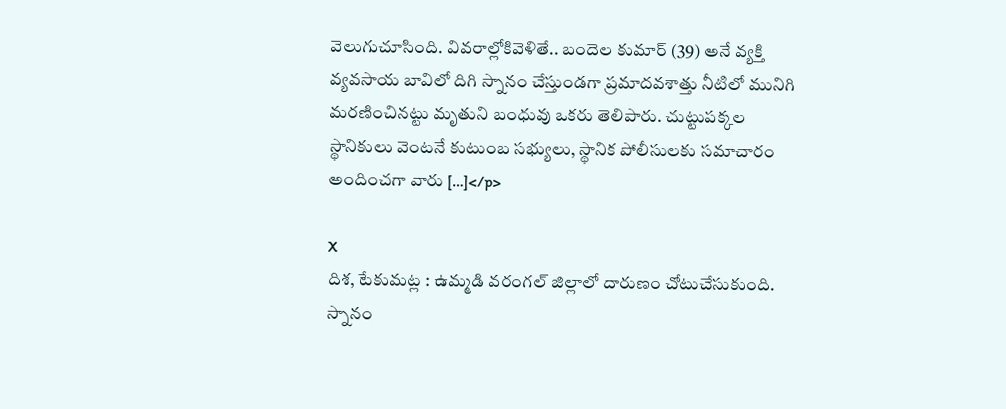వెలుగుచూసింది. వివరాల్లోకివెళితే.. బందెల కుమార్ (39) అనే వ్యక్తి వ్యవసాయ బావిలో దిగి స్నానం చేస్తుండగా ప్రమాదవశాత్తు నీటిలో మునిగి మరణించినట్టు మృతుని బంధువు ఒకరు తెలిపారు. చుట్టుపక్కల స్థానికులు వెంటనే కుటుంబ సభ్యులు, స్థానిక పోలీసులకు సమాచారం అందించగా వారు […]</p>

X
దిశ, టేకుమట్ల : ఉమ్మడి వరంగల్ జిల్లాలో దారుణం చోటుచేసుకుంది. స్నానం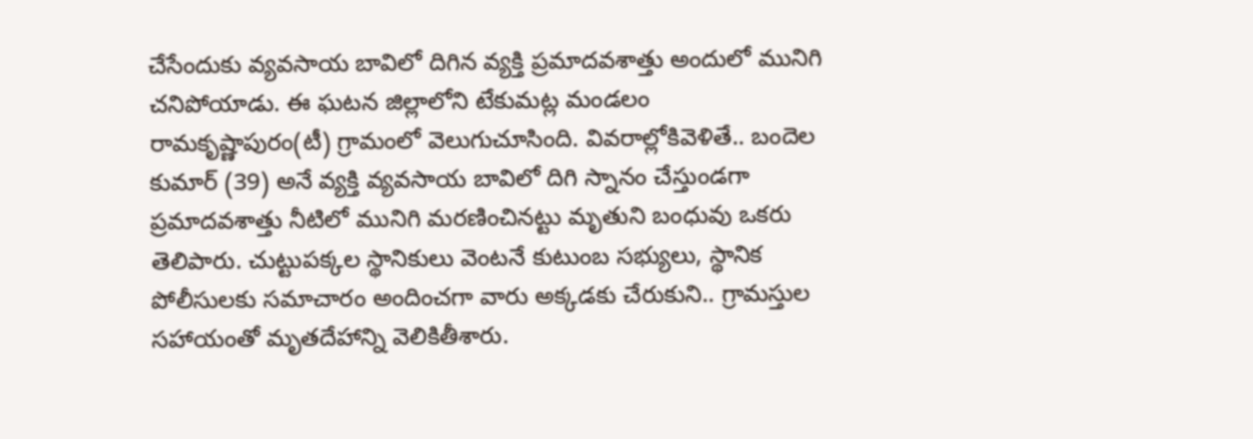చేసేందుకు వ్యవసాయ బావిలో దిగిన వ్యక్తి ప్రమాదవశాత్తు అందులో మునిగి చనిపోయాడు. ఈ ఘటన జిల్లాలోని టేకుమట్ల మండలం రామకృష్ణాపురం(టీ) గ్రామంలో వెలుగుచూసింది. వివరాల్లోకివెళితే.. బందెల కుమార్ (39) అనే వ్యక్తి వ్యవసాయ బావిలో దిగి స్నానం చేస్తుండగా ప్రమాదవశాత్తు నీటిలో మునిగి మరణించినట్టు మృతుని బంధువు ఒకరు తెలిపారు. చుట్టుపక్కల స్థానికులు వెంటనే కుటుంబ సభ్యులు, స్థానిక పోలీసులకు సమాచారం అందించగా వారు అక్కడకు చేరుకుని.. గ్రామస్తుల సహాయంతో మృతదేహాన్ని వెలికితీశారు.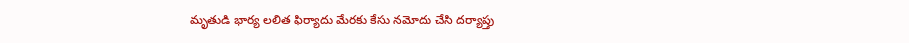మృతుడి భార్య లలిత ఫిర్యాదు మేరకు కేసు నమోదు చేసి దర్యాప్తు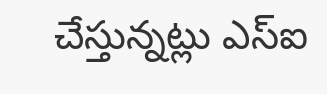చేస్తున్నట్లు ఎస్ఐ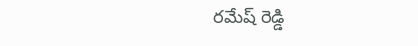రమేష్ రెడ్డి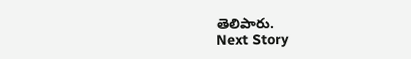తెలిపారు.
Next Story